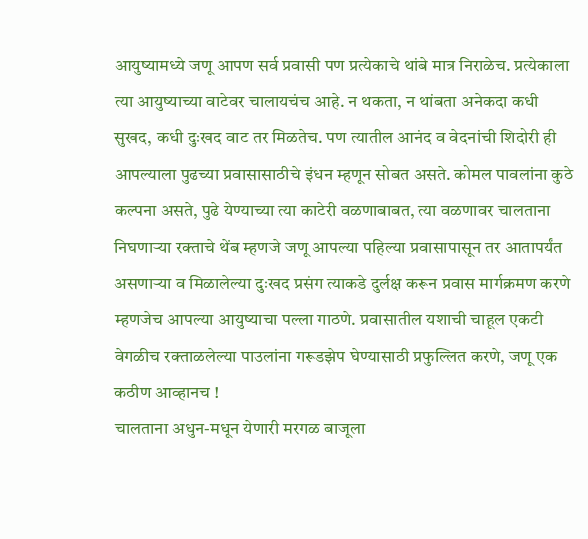आयुष्यामध्ये जणू आपण सर्व प्रवासी पण प्रत्येकाचे थांबे मात्र निराळेच. प्रत्येकाला त्या आयुष्याच्या वाटेवर चालायचंच आहे. न थकता, न थांबता अनेकदा कधी सुखद, कधी दुःखद वाट तर मिळतेच. पण त्यातील आनंद व वेदनांची शिदोरी ही आपल्याला पुढच्या प्रवासासाठीचे इंधन म्हणून सोबत असते. कोमल पावलांना कुठे कल्पना असते, पुढे येण्याच्या त्या काटेरी वळणाबाबत, त्या वळणावर चालताना निघणाऱ्या रक्ताचे थेंब म्हणजे जणू आपल्या पहिल्या प्रवासापासून तर आतापर्यंत असणाऱ्या व मिळालेल्या दुःखद प्रसंग त्याकडे दुर्लक्ष करून प्रवास मार्गक्रमण करणे म्हणजेच आपल्या आयुष्याचा पल्ला गाठणे. प्रवासातील यशाची चाहूल एकटी वेगळीच रक्ताळलेल्या पाउलांना गरूडझेप घेण्यासाठी प्रफुल्लित करणे, जणू एक कठीण आव्हानच !
चालताना अधुन-मधून येणारी मरगळ बाजूला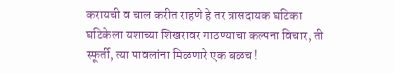करायची व चाल करीत राहणे हे तर त्रासदायक घटिका घटिकेला यशाच्या शिखरावर गाठण्याचा कल्पना विचार, ती स्फूर्ती, त्या पावलांना मिळणारे एक बळच !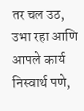तर चल उठ, उभा रहा आणि आपले कार्य निस्वार्थ पणे,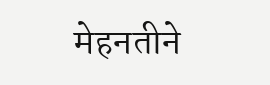मेहनतीने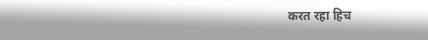करत रहा हिच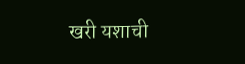खरी यशाची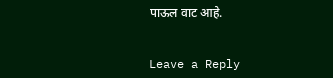पाऊल वाट आहे.


Leave a Reply